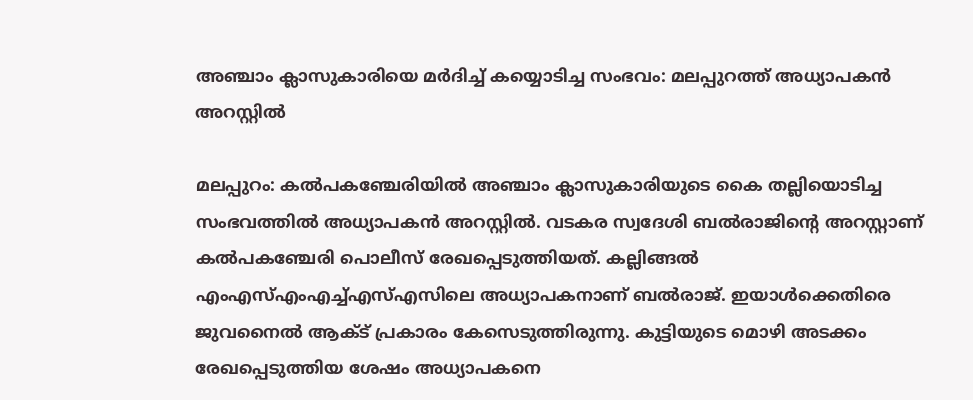അഞ്ചാം ക്ലാസുകാരിയെ മർദിച്ച് കയ്യൊടിച്ച സംഭവം: മലപ്പുറത്ത് അധ്യാപകൻ അറസ്റ്റിൽ

മലപ്പുറം: കൽപകഞ്ചേരിയിൽ അഞ്ചാം ക്ലാസുകാരിയുടെ കൈ തല്ലിയൊടിച്ച സംഭവത്തിൽ അധ്യാപകൻ അറസ്റ്റിൽ. വടകര സ്വദേശി ബൽരാജിന്റെ അറസ്റ്റാണ് കൽപകഞ്ചേരി പൊലീസ് രേഖപ്പെടുത്തിയത്. കല്ലിങ്ങൽ എംഎസ്എംഎച്ച്എസ്എസിലെ അധ്യാപകനാണ് ബൽരാജ്. ഇയാൾക്കെതിരെ ജുവനൈൽ ആക്ട് പ്രകാരം കേസെടുത്തിരുന്നു. കുട്ടിയുടെ മൊഴി അടക്കം രേഖപ്പെടുത്തിയ ശേഷം അധ്യാപകനെ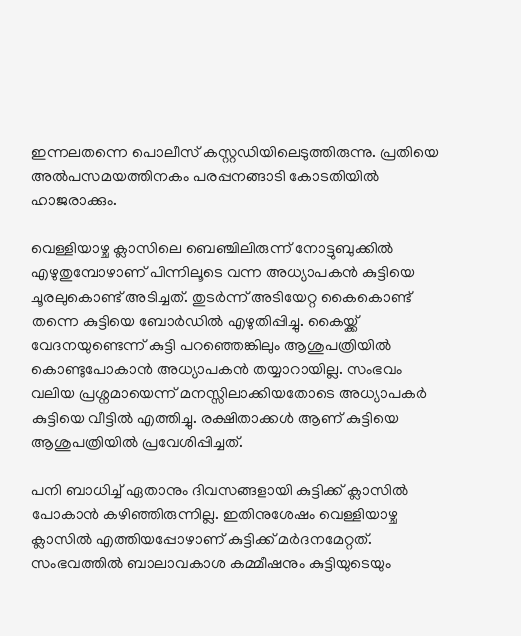ഇന്നലതന്നെ പൊലീസ് കസ്റ്റഡിയിലെടുത്തിരുന്നു. പ്രതിയെ അൽപസമയത്തിനകം പരപ്പനങ്ങാടി കോടതിയിൽ ഹാജരാക്കും.

വെള്ളിയാഴ്ച ക്ലാസിലെ ബെഞ്ചിലിരുന്ന് നോട്ടുബുക്കിൽ എഴുതുമ്പോഴാണ് പിന്നിലൂടെ വന്ന അധ്യാപകൻ കുട്ടിയെ ചൂരലുകൊണ്ട് അടിച്ചത്. തുടർന്ന് അടിയേറ്റ കൈകൊണ്ട് തന്നെ കുട്ടിയെ ബോർഡിൽ എഴുതിപ്പിച്ചു. കൈയ്ക്ക് വേദനയുണ്ടെന്ന് കുട്ടി പറഞ്ഞെങ്കിലും ആശുപത്രിയിൽ കൊണ്ടുപോകാൻ അധ്യാപകൻ തയ്യാറായില്ല. സംഭവം വലിയ പ്രശ്നമായെന്ന് മനസ്സിലാക്കിയതോടെ അധ്യാപകർ കുട്ടിയെ വീട്ടിൽ എത്തിച്ചു. രക്ഷിതാക്കൾ ആണ് കുട്ടിയെ ആശുപത്രിയിൽ പ്രവേശിപ്പിച്ചത്.

പനി ബാധിച്ച് ഏതാനും ദിവസങ്ങളായി കുട്ടിക്ക് ക്ലാസിൽ പോകാൻ കഴിഞ്ഞിരുന്നില്ല. ഇതിനുശേഷം വെള്ളിയാഴ്ച ക്ലാസിൽ എത്തിയപ്പോഴാണ് കുട്ടിക്ക് മർദനമേറ്റത്. സംഭവത്തിൽ ബാലാവകാശ കമ്മീഷനും കുട്ടിയുടെയും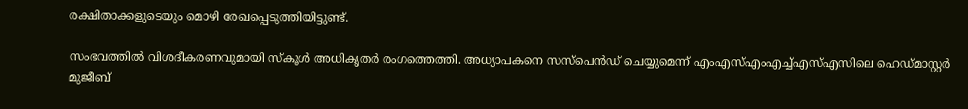രക്ഷിതാക്കളുടെയും മൊഴി രേഖപ്പെടുത്തിയിട്ടുണ്ട്.

സംഭവത്തിൽ വിശദീകരണവുമായി സ്കൂൾ അധികൃതർ രംഗത്തെത്തി. അധ്യാപകനെ സസ്പെൻഡ് ചെയ്യുമെന്ന് എംഎസ്എംഎച്ച്എസ്എസിലെ ഹെഡ്മാസ്റ്റർ മുജീബ്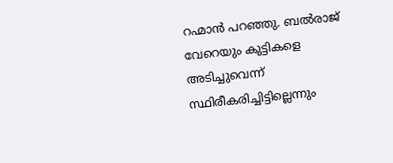റഹ്മാൻ പറഞ്ഞു. ബൽരാജ് വേറെയും കുട്ടികളെ അടിച്ചുവെന്ന് സ്ഥിരീകരിച്ചിട്ടില്ലെന്നും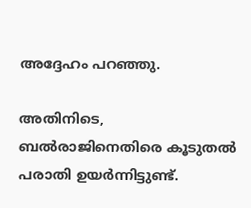അദ്ദേഹം പറഞ്ഞു.

അതിനിടെ, ബൽരാജിനെതിരെ കൂടുതൽ പരാതി ഉയർന്നിട്ടുണ്ട്.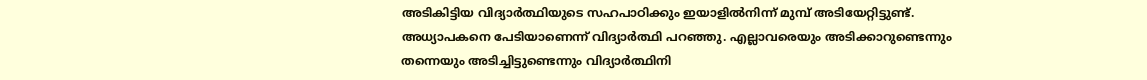അടികിട്ടിയ വിദ്യാർത്ഥിയുടെ സഹപാഠിക്കും ഇയാളിൽനിന്ന് മുമ്പ് അടിയേറ്റിട്ടുണ്ട്. അധ്യാപകനെ പേടിയാണെന്ന് വിദ്യാർത്ഥി പറഞ്ഞു. എല്ലാവരെയും അടിക്കാറുണ്ടെന്നും തന്നെയും അടിച്ചിട്ടുണ്ടെന്നും വിദ്യാർത്ഥിനി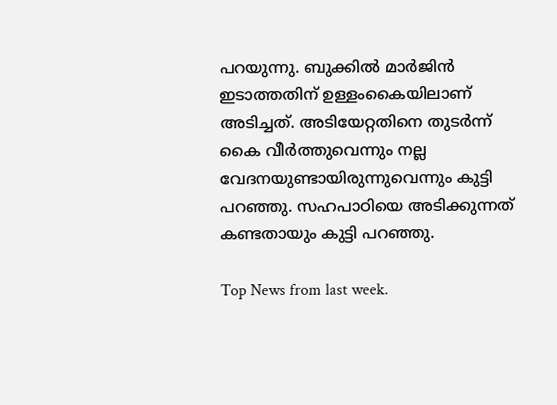പറയുന്നു. ബുക്കിൽ മാർജിൻ ഇടാത്തതിന് ഉള്ളംകൈയിലാണ് അടിച്ചത്. അടിയേറ്റതിനെ തുടർന്ന് കൈ വീർത്തുവെന്നും നല്ല വേദനയുണ്ടായിരുന്നുവെന്നും കുട്ടി പറഞ്ഞു. സഹപാഠിയെ അടിക്കുന്നത് കണ്ടതായും കുട്ടി പറഞ്ഞു.

Top News from last week.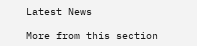Latest News

More from this section